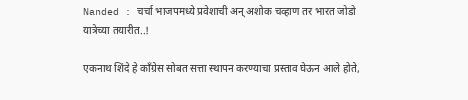Nanded : चर्चा भाजपमध्ये प्रवेशाची अन् अशोक चव्हाण तर भारत जोडो यात्रेच्या तयारीत..!

एकनाथ शिंदे हे काँग्रेस सोबत सत्ता स्थापन करण्याचा प्रस्ताव घेऊन आले होते,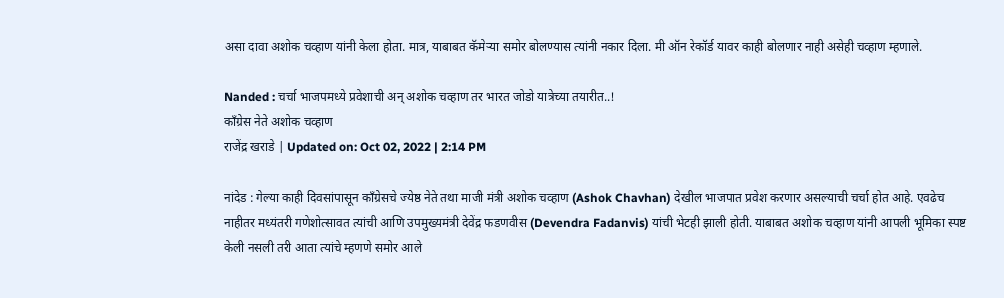असा दावा अशोक चव्हाण यांनी केला होता. मात्र, याबाबत कॅमेऱ्या समोर बोलण्यास त्यांनी नकार दिला. मी ऑन रेकॉर्ड यावर काही बोलणार नाही असेही चव्हाण म्हणाले.

Nanded : चर्चा भाजपमध्ये प्रवेशाची अन् अशोक चव्हाण तर भारत जोडो यात्रेच्या तयारीत..!
कॉंग्रेस नेते अशोक चव्हाण
राजेंद्र खराडे | Updated on: Oct 02, 2022 | 2:14 PM

नांदेड : गेल्या काही दिवसांपासून कॉंग्रेसचे ज्येष्ठ नेते तथा माजी मंत्री अशोक चव्हाण (Ashok Chavhan) देखील भाजपात प्रवेश करणार असल्याची चर्चा होत आहे. एवढेच नाहीतर मध्यंतरी गणेशोत्सावत त्यांची आणि उपमुख्यमंत्री देवेंद्र फडणवीस (Devendra Fadanvis) यांची भेटही झाली होती. याबाबत अशोक चव्हाण यांनी आपली भूमिका स्पष्ट केली नसली तरी आता त्यांचे म्हणणे समोर आले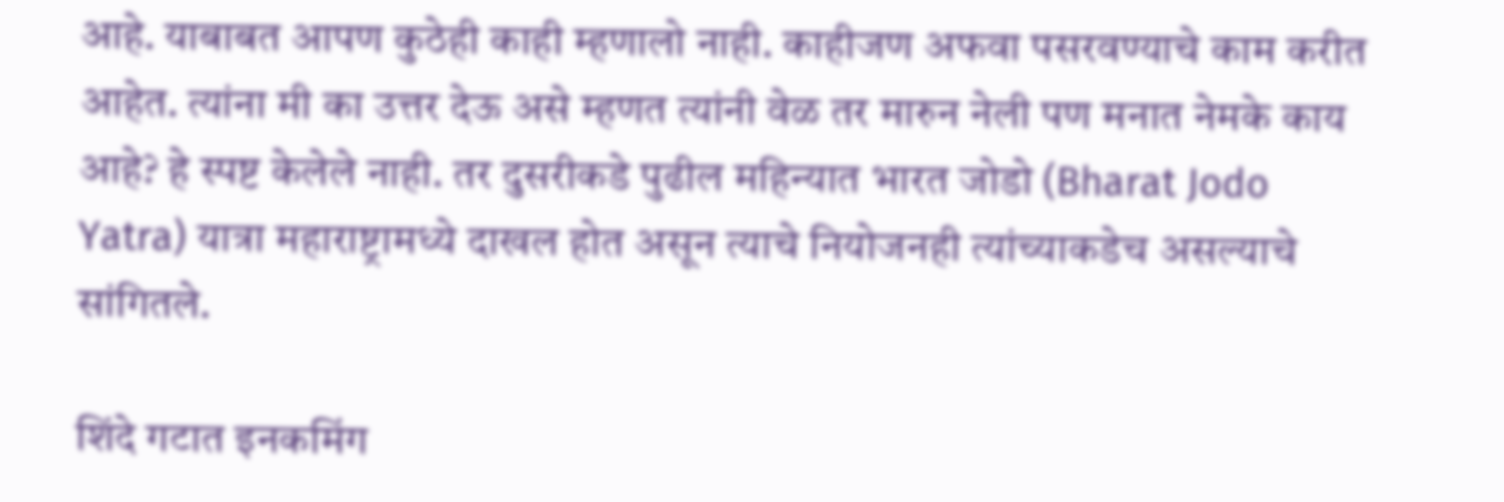आहे. याबाबत आपण कुठेही काही म्हणालो नाही. काहीजण अफवा पसरवण्याचे काम करीत आहेत. त्यांना मी का उत्तर देऊ असे म्हणत त्यांनी वेळ तर मारुन नेली पण मनात नेमके काय आहे? हे स्पष्ट केलेले नाही. तर दुसरीकडे पुढील महिन्यात भारत जोडो (Bharat Jodo Yatra) यात्रा महाराष्ट्रामध्ये दाखल होत असून त्याचे नियोजनही त्यांच्याकडेच असल्याचे सांगितले.

शिंदे गटात इनकमिंग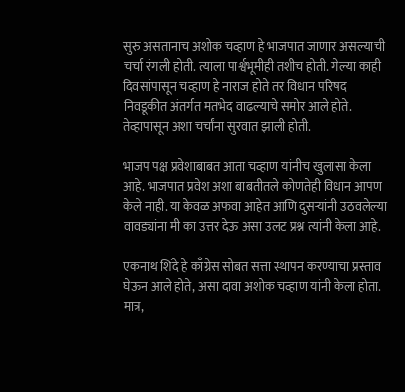सुरु असतानाच अशोक चव्हाण हे भाजपात जाणार असल्याची चर्चा रंगली होती. त्याला पार्श्वभूमीही तशीच होती. गेल्या काही दिवसांपासून चव्हाण हे नाराज होते तर विधान परिषद निवडूकीत अंतर्गत मतभेद वाढल्याचे समोर आले होते. तेव्हापासून अशा चर्चांना सुरवात झाली होती.

भाजप पक्ष प्रवेशाबाबत आता चव्हाण यांनीच खुलासा केला आहे. भाजपात प्रवेश अशा बाबतीतले कोणतेही विधान आपण केले नाही. या केवळ अफवा आहेत आणि दुसऱ्यांनी उठवलेल्या वावड्यांना मी का उत्तर देऊ असा उलट प्रश्न त्यांनी केला आहे.

एकनाथ शिंदे हे काँग्रेस सोबत सत्ता स्थापन करण्याचा प्रस्ताव घेऊन आले होते, असा दावा अशोक चव्हाण यांनी केला होता. मात्र,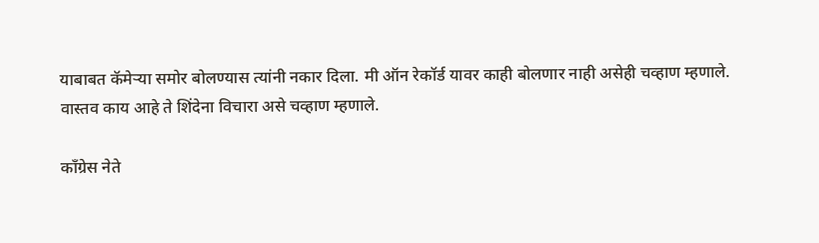याबाबत कॅमेऱ्या समोर बोलण्यास त्यांनी नकार दिला. मी ऑन रेकॉर्ड यावर काही बोलणार नाही असेही चव्हाण म्हणाले. वास्तव काय आहे ते शिंदेना विचारा असे चव्हाण म्हणाले.

कॉंग्रेस नेते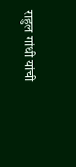राहुल गांधी यांची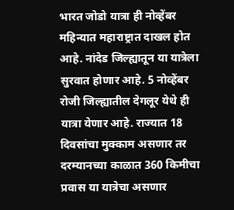भारत जोडो यात्रा ही नोव्हेंबर महिन्यात महाराष्ट्रात दाखल होत आहे. नांदेड जिल्ह्यातून या यात्रेला सुरवात होणार आहे. 5 नोव्हेंबर रोजी जिल्ह्यातील देगलूर येथे ही यात्रा येणार आहे. राज्यात 18 दिवसांचा मुक्काम असणार तर दरम्यानच्या काळात 360 किमीचा प्रवास या यात्रेचा असणार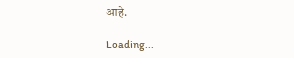आहे.

Loading...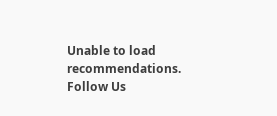Unable to load recommendations.
Follow Us